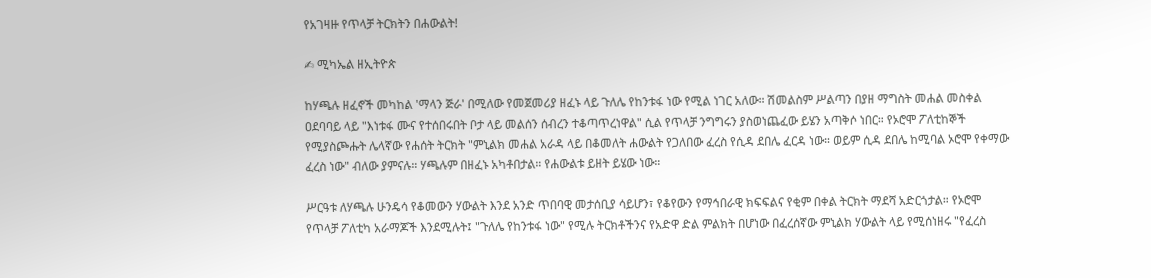የአገዛዙ የጥላቻ ትርክትን በሐውልት!

✍ ሚካኤል ዘኢትዮጵ

ከሃጫሉ ዘፈኖች መካከል 'ማላን ጅራ' በሚለው የመጀመሪያ ዘፈኑ ላይ ጉለሌ የከንቱፋ ነው የሚል ነገር አለው። ሽመልስም ሥልጣን በያዘ ማግስት መሐል መስቀል ዐደባባይ ላይ "እነቱፋ ሙና የተሰበሩበት ቦታ ላይ መልሰን ሰብረን ተቆጣጥረነዋል" ሲል የጥላቻ ንግግሩን ያስወነጨፈው ይሄን አጣቅሶ ነበር። የኦሮሞ ፖለቲከኞች የሚያስጮሑት ሌላኛው የሐሰት ትርክት "ምኒልክ መሐል አራዳ ላይ በቆመለት ሐውልት የጋለበው ፈረስ የሲዳ ደበሌ ፈርዳ ነው። ወይም ሲዳ ደበሌ ከሚባል ኦሮሞ የቀማው ፈረስ ነው" ብለው ያምናሉ። ሃጫሉም በዘፈኑ አካቶበታል። የሐውልቱ ይዘት ይሄው ነው።

ሥርዓቱ ለሃጫሉ ሁንዴሳ የቆመውን ሃውልት እንደ አንድ ጥበባዊ መታሰቢያ ሳይሆን፣ የቆየውን የማኅበራዊ ክፍፍልና የቂም በቀል ትርክት ማደሻ አድርጎታል። የኦሮሞ የጥላቻ ፖለቲካ አራማጆች እንደሚሉት፤ "ጉለሌ የከንቱፋ ነው" የሚሉ ትርክቶችንና የአድዋ ድል ምልክት በሆነው በፈረሰኛው ምኒልክ ሃውልት ላይ የሚሰነዘሩ "የፈረስ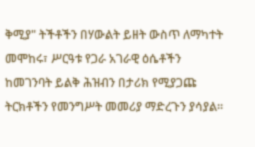ቅሚያ" ትችቶችን በሃውልት ይዘት ውስጥ ለማካተት መሞከሩ፣ ሥርዓቱ የጋራ አገራዊ ዕሴቶችን ከመገንባት ይልቅ ሕዝብን በታሪክ የሚያጋጩ ትርክቶችን የመንግሥት መመሪያ ማድረጉን ያሳያል።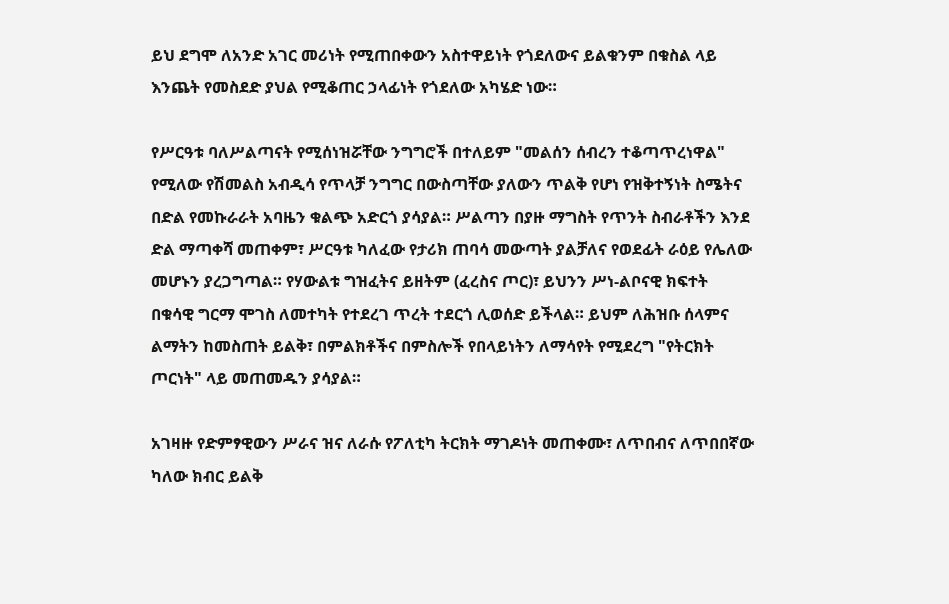ይህ ደግሞ ለአንድ አገር መሪነት የሚጠበቀውን አስተዋይነት የጎደለውና ይልቁንም በቁስል ላይ እንጨት የመስደድ ያህል የሚቆጠር ኃላፊነት የጎደለው አካሄድ ነው።

የሥርዓቱ ባለሥልጣናት የሚሰነዝሯቸው ንግግሮች በተለይም "መልሰን ሰብረን ተቆጣጥረነዋል" የሚለው የሽመልስ አብዲሳ የጥላቻ ንግግር በውስጣቸው ያለውን ጥልቅ የሆነ የዝቅተኝነት ስሜትና በድል የመኩራራት አባዜን ቁልጭ አድርጎ ያሳያል። ሥልጣን በያዙ ማግስት የጥንት ስብራቶችን እንደ ድል ማጣቀሻ መጠቀም፣ ሥርዓቱ ካለፈው የታሪክ ጠባሳ መውጣት ያልቻለና የወደፊት ራዕይ የሌለው መሆኑን ያረጋግጣል። የሃውልቱ ግዝፈትና ይዘትም (ፈረስና ጦር)፣ ይህንን ሥነ-ልቦናዊ ክፍተት በቁሳዊ ግርማ ሞገስ ለመተካት የተደረገ ጥረት ተደርጎ ሊወሰድ ይችላል። ይህም ለሕዝቡ ሰላምና ልማትን ከመስጠት ይልቅ፣ በምልክቶችና በምስሎች የበላይነትን ለማሳየት የሚደረግ "የትርክት ጦርነት" ላይ መጠመዱን ያሳያል።

አገዛዙ የድምፃዊውን ሥራና ዝና ለራሱ የፖለቲካ ትርክት ማገዶነት መጠቀሙ፣ ለጥበብና ለጥበበኛው ካለው ክብር ይልቅ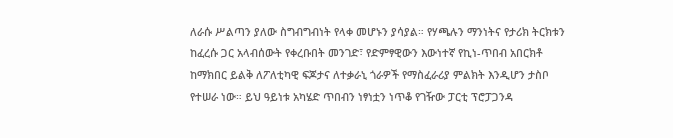ለራሱ ሥልጣን ያለው ስግብግብነት የላቀ መሆኑን ያሳያል። የሃጫሉን ማንነትና የታሪክ ትርክቱን ከፈረሱ ጋር አላብሰውት የቀረቡበት መንገድ፣ የድምፃዊውን እውነተኛ የኪነ-ጥበብ አበርክቶ ከማክበር ይልቅ ለፖለቲካዊ ፍጆታና ለተቃራኒ ጎራዎች የማስፈራሪያ ምልክት እንዲሆን ታስቦ የተሠራ ነው። ይህ ዓይነቱ አካሄድ ጥበብን ነፃነቷን ነጥቆ የገዥው ፓርቲ ፕሮፓጋንዳ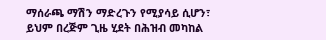ማሰራጫ ማሽን ማድረጉን የሚያሳይ ሲሆን፣ ይህም በረጅም ጊዜ ሂደት በሕዝብ መካከል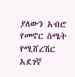ያለውን አብሮ የመኖር ስሜት የሚሸረሽር አደገኛ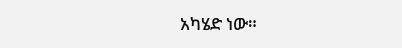አካሄድ ነው።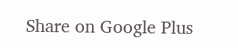Share on Google Plus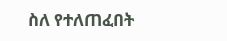ስለ የተለጠፈበት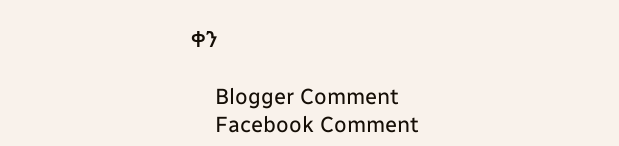ቀን

    Blogger Comment
    Facebook Comment